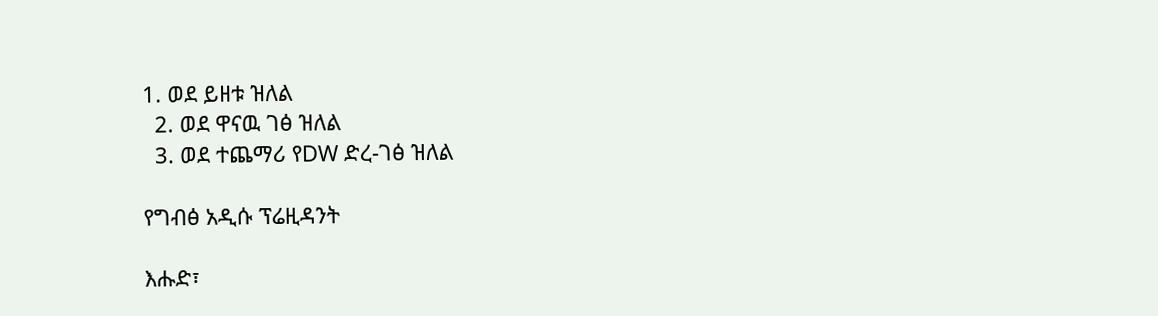1. ወደ ይዘቱ ዝለል
  2. ወደ ዋናዉ ገፅ ዝለል
  3. ወደ ተጨማሪ የDW ድረ-ገፅ ዝለል

የግብፅ አዲሱ ፕሬዚዳንት

እሑድ፣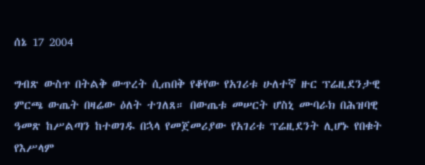ሰኔ 17 2004

ግብጽ ውስጥ በትልቅ ውጥረት ሲጠበቅ የቆየው የአገሪቱ ሁለተኛ ዙር ፕሬዚደንታዊ ምርጫ ውጤት በዛሬው ዕለት ተገለጸ። በውጤቱ መሠርት ሆስኒ ሙባራክ በሕዝባዊ ዓመጽ ከሥልጣን ከተወገዱ በኋላ የመጀመሪያው የአገሪቱ ፕሬዚደንት ሊሆኑ የበቁት የእሥላም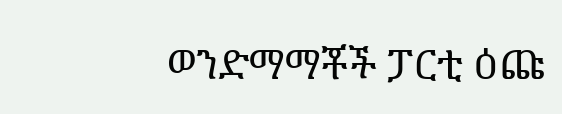ወንድማማቾች ፓርቲ ዕጩ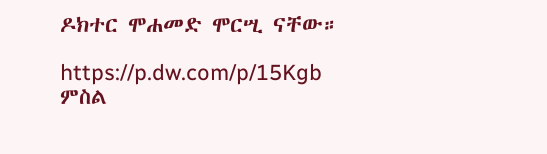ዶክተር ሞሐመድ ሞርሢ ናቸው።

https://p.dw.com/p/15Kgb
ምስል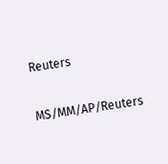Reuters

MS/MM/AP/Reuters